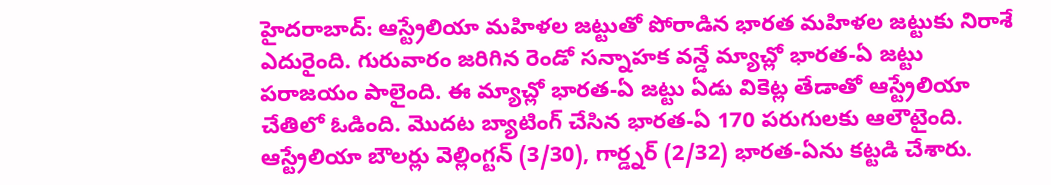హైదరాబాద్: ఆస్ట్రేలియా మహిళల జట్టుతో పోరాడిన భారత మహిళల జట్టుకు నిరాశే ఎదురైంది. గురువారం జరిగిన రెండో సన్నాహక వన్డే మ్యాచ్లో భారత-ఏ జట్టు పరాజయం పాలైంది. ఈ మ్యాచ్లో భారత-ఏ జట్టు ఏడు వికెట్ల తేడాతో ఆస్ట్రేలియా చేతిలో ఓడింది. మొదట బ్యాటింగ్ చేసిన భారత-ఏ 170 పరుగులకు ఆలౌటైంది.
ఆస్ట్రేలియా బౌలర్లు వెల్లింగ్టన్ (3/30), గార్డ్నర్ (2/32) భారత-ఏను కట్టడి చేశారు.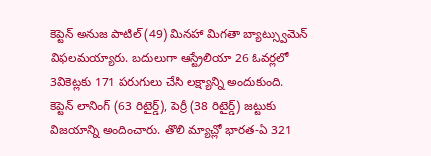కెప్టెన్ అనుజ పాటిల్ (49) మినహా మిగతా బ్యాట్స్వుమెన్ విఫలమయ్యారు. బదులుగా ఆస్ట్రేలియా 26 ఓవర్లలో 3వికెట్లకు 171 పరుగులు చేసి లక్ష్యాన్ని అందుకుంది.
కెప్టెన్ లానింగ్ (63 రిటైర్డ్), పెర్రీ (38 రిటైర్డ్) జట్టుకు విజయాన్ని అందించారు. తొలి మ్యాచ్లో భారత-ఏ 321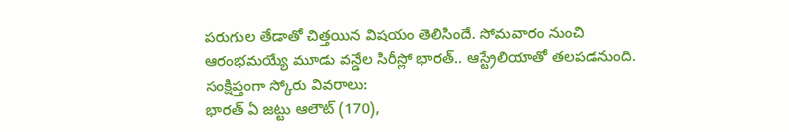పరుగుల తేడాతో చిత్తయిన విషయం తెలిసిందే. సోమవారం నుంచి ఆరంభమయ్యే మూడు వన్డేల సిరీస్లో భారత్.. ఆస్ట్రేలియాతో తలపడనుంది.
సంక్షిప్తంగా స్కోరు వివరాలు:
భారత్ ఏ జట్టు ఆలౌట్ (170),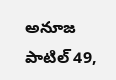అనూజ పాటిల్ 49,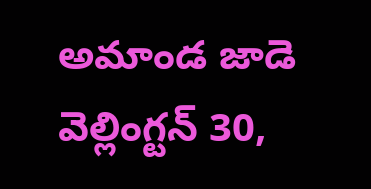అమాండ జాడె వెల్లింగ్టన్ 30,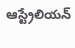ఆస్ట్రేలియన్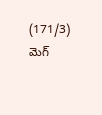(171/3) మెగ్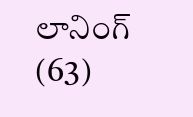లానింగ్ (63)